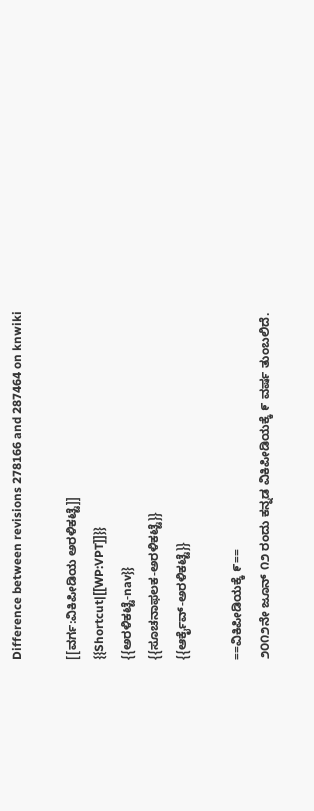Difference between revisions 278166 and 287464 on knwiki

[[ವರ್ಗ:ವಿಕಿಪೀಡಿಯ ಅರಳಿಕಟ್ಟೆ]]
{{Shortcut|[[WP:VPT]]}}
{{ಅರಳಿಕಟ್ಟೆ-nav}}
{{ಸೂಚನಾಫಲಕ-ಅರಳಿಕಟ್ಟೆ}}
{{ಆರ್ಕೈವ್-ಅರಳಿಕಟ್ಟೆ}}

==ವಿಕಿಪೀಡಿಯಕ್ಕೆ ೯==
೨೦೧೨ನೇ ಜೂನ್ ೧೨ ರಂದು ಕನ್ನಡ ವಿಕಿಪೀಡಿಯಕ್ಕೆ ೯ ವರ್ಷ ತುಂಬಲಿದೆ.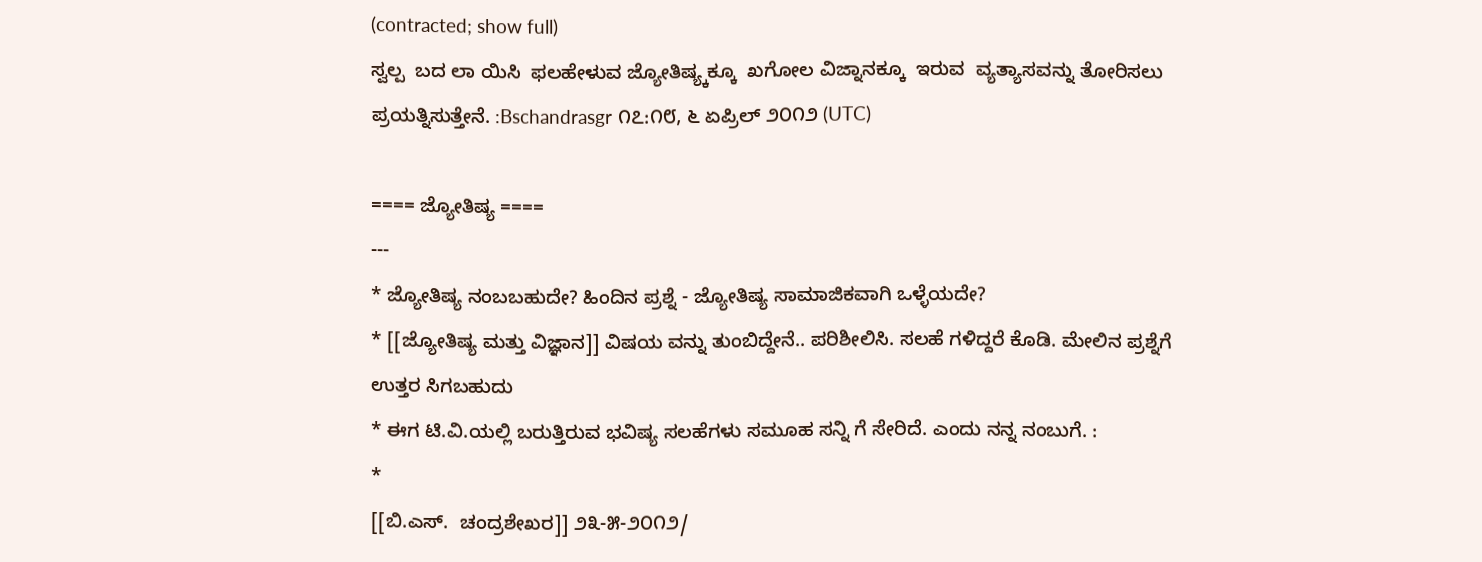(contracted; show full)
ಸ್ವಲ್ಪ  ಬದ ಲಾ ಯಿಸಿ  ಫಲಹೇಳುವ ಜ್ಯೋತಿ‍‍ಷ್ಯ್ಕಕ್ಕೂ  ಖಗೋಲ ವಿಜ್ನಾನಕ್ಕೂ  ಇರುವ  ವ್ಯತ್ಯಾಸವನ್ನು ತೋರಿಸಲು ಪ್ರಯತ್ನಿಸುತ್ತೇನೆ. :Bschandrasgr ೧೭:೧೮, ೬ ಏಪ್ರಿಲ್ ೨೦೧೨ (UTC)

==== ಜ್ಯೋತಿಷ್ಯ ====
---
* ಜ್ಯೋತಿಷ್ಯ ನಂಬಬಹುದೇ? ಹಿಂದಿನ ಪ್ರಶ್ನೆ - ಜ್ಯೋತಿಷ್ಯ ಸಾಮಾಜಿಕವಾಗಿ ಒಳ್ಳೆಯದೇ?
* [[ಜ್ಯೋತಿಷ್ಯ ಮತ್ತು ವಿಜ್ಞಾನ]] ವಿಷಯ ವನ್ನು ತುಂಬಿದ್ದೇನೆ.. ಪರಿಶೀಲಿಸಿ. ಸಲಹೆ ಗಳಿದ್ದರೆ ಕೊಡಿ. ಮೇಲಿನ ಪ್ರಶ್ನೆಗೆ ಉತ್ತರ ಸಿಗಬಹುದು
* ಈಗ ಟಿ.ವಿ.ಯಲ್ಲಿ ಬರುತ್ತಿರುವ ಭವಿಷ್ಯ ಸಲಹೆಗಳು ಸಮೂಹ ಸನ್ನಿ ಗೆ ಸೇರಿದೆ. ಎಂದು ನನ್ನ ನಂಬುಗೆ. :
*
[[ಬಿ.ಎಸ್.  ಚಂದ್ರಶೇಖರ]] ೨೩-೫-೨೦೧೨/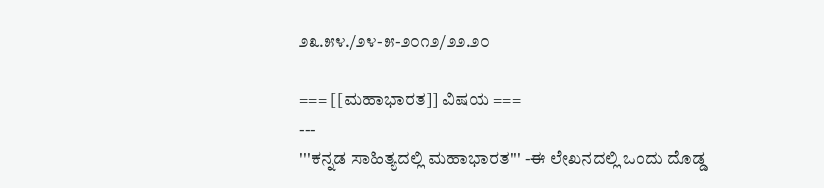೨೩.೫೪./೨೪-೫-೨೦೧೨/೨೨.೨೦

=== [[ಮಹಾಭಾರತ]] ವಿಷಯ ===
---
'''ಕನ್ನಡ ಸಾಹಿತ್ಯದಲ್ಲಿ ಮಹಾಭಾರತ''' -ಈ ಲೇಖನದಲ್ಲಿ ಒಂದು ದೊಡ್ಡ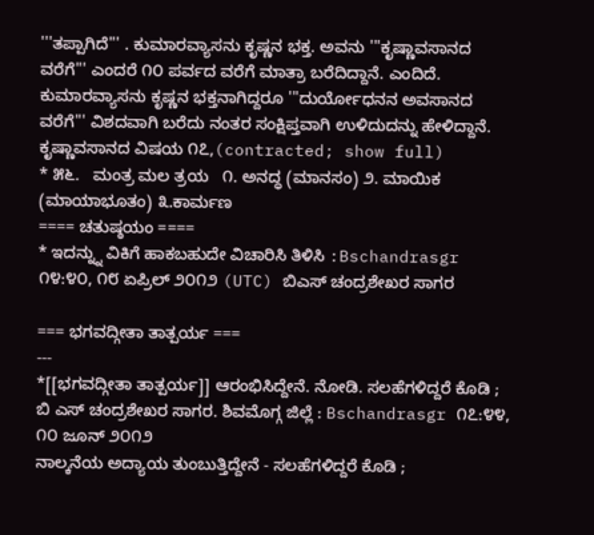'''ತಪ್ಪಾಗಿದೆ''' . ಕುಮಾರವ್ಯಾಸನು ಕೃಷ್ಣನ ಭಕ್ತ. ಅವನು '''ಕೃಷ್ಣಾವಸಾನದ ವರೆಗೆ''' ಎಂದರೆ ೧೦ ಪರ್ವದ ವರೆಗೆ ಮಾತ್ರಾ ಬರೆದಿದ್ದಾನೆ. ಎಂದಿದೆ. ಕುಮಾರವ್ಯಾಸನು ಕೃಷ್ಣನ ಭಕ್ತನಾಗಿದ್ದರೂ '''ದುರ್ಯೋಧನನ ಅವಸಾನದ ವರೆಗೆ''' ವಿಶದವಾಗಿ ಬರೆದು ನಂತರ ಸಂಕ್ಷಿಪ್ತವಾಗಿ ಉಳಿದುದನ್ನು ಹೇಳಿದ್ದಾನೆ. ಕೃಷ್ಣಾವಸಾನದ ವಿಷಯ ೧೭,(contracted; show full)
* ೫೬.   ಮಂತ್ರ ಮಲ ತ್ರಯ   ೧. ಅನದ್ಧ (ಮಾನಸಂ) ೨. ಮಾಯಿಕ (ಮಾಯಾಭೂತಂ) ೩.ಕಾರ್ಮಣ
==== ಚತುಷ್ಠಯಂ ====
* ಇದನ್ನ್ನು ವಿಕಿಗೆ ಹಾಕಬಹುದೇ ವಿಚಾರಿಸಿ ತಿಳಿಸಿ :Bschandrasgr ೧೪:೪೦, ೧೮ ಏಪ್ರಿಲ್ ೨೦೧೨ (UTC) ಬಿಎಸ್ ಚಂದ್ರಶೇಖರ ಸಾಗರ

=== ಭಗವದ್ಗೀತಾ ತಾತ್ಪರ್ಯ ===
---
*[[ಭಗವದ್ಗೀತಾ ತಾತ್ಪರ್ಯ]] ಆರಂಭಿಸಿದ್ದೇನೆ. ನೋಡಿ. ಸಲಹೆಗಳಿದ್ದರೆ ಕೊಡಿ ; ಬಿ ಎಸ್ ಚಂದ್ರಶೇಖರ ಸಾಗರ. ಶಿವಮೊಗ್ಗ ಜಿಲ್ಲೆ : Bschandrasgr ೧೭:೪೪, ೧೦ ಜೂನ್ ೨೦೧೨
ನಾಲ್ಕನೆಯ ಅದ್ಯಾಯ ತುಂಬುತ್ತಿದ್ದೇನೆ - ಸಲಹೆಗಳಿದ್ದರೆ ಕೊಡಿ ;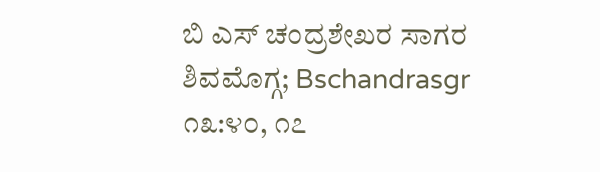ಬಿ ಎಸ್ ಚಂದ್ರಶೇಖರ ಸಾಗರ ಶಿವಮೊಗ್ಗ; Bschandrasgr ೧೩:೪೦, ೧೭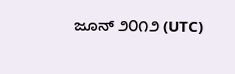ಜೂನ್ ೨೦೧೨ (UTC)